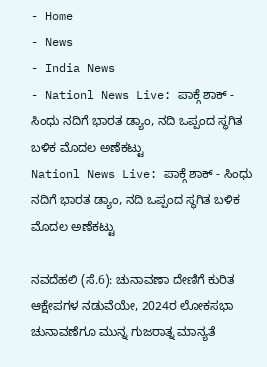- Home
- News
- India News
- Nationl News Live: ಪಾಕ್ಗೆ ಶಾಕ್ - ಸಿಂಧು ನದಿಗೆ ಭಾರತ ಡ್ಯಾಂ, ನದಿ ಒಪ್ಪಂದ ಸ್ಥಗಿತ ಬಳಿಕ ಮೊದಲ ಅಣೆಕಟ್ಟು
Nationl News Live: ಪಾಕ್ಗೆ ಶಾಕ್ - ಸಿಂಧು ನದಿಗೆ ಭಾರತ ಡ್ಯಾಂ, ನದಿ ಒಪ್ಪಂದ ಸ್ಥಗಿತ ಬಳಿಕ ಮೊದಲ ಅಣೆಕಟ್ಟು

ನವದೆಹಲಿ (ಸೆ.6): ಚುನಾವಣಾ ದೇಣಿಗೆ ಕುರಿತ ಆಕ್ಷೇಪಗಳ ನಡುವೆಯೇ, 2024ರ ಲೋಕಸಭಾ ಚುನಾವಣೆಗೂ ಮುನ್ನ ಗುಜರಾತ್ನ ಮಾನ್ಯತೆ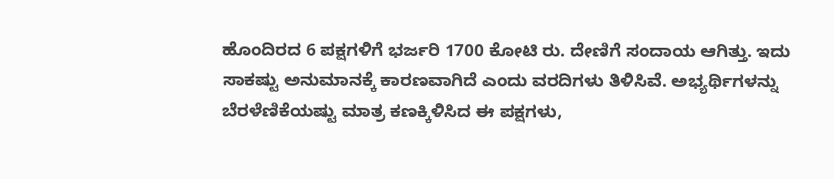ಹೊಂದಿರದ 6 ಪಕ್ಷಗಳಿಗೆ ಭರ್ಜರಿ 1700 ಕೋಟಿ ರು. ದೇಣಿಗೆ ಸಂದಾಯ ಆಗಿತ್ತು. ಇದು ಸಾಕಷ್ಟು ಅನುಮಾನಕ್ಕೆ ಕಾರಣವಾಗಿದೆ ಎಂದು ವರದಿಗಳು ತಿಳಿಸಿವೆ. ಅಭ್ಯರ್ಥಿಗಳನ್ನು ಬೆರಳೆಣಿಕೆಯಷ್ಟು ಮಾತ್ರ ಕಣಕ್ಕಿಳಿಸಿದ ಈ ಪಕ್ಷಗಳು,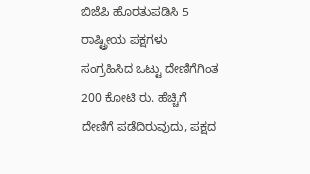ಬಿಜೆಪಿ ಹೊರತುಪಡಿಸಿ 5 ರಾಷ್ಟ್ರೀಯ ಪಕ್ಷಗಳು ಸಂಗ್ರಹಿಸಿದ ಒಟ್ಟು ದೇಣಿಗೆಗಿಂತ 200 ಕೋಟಿ ರು. ಹೆಚ್ಚಿಗೆ ದೇಣಿಗೆ ಪಡೆದಿರುವುದು, ಪಕ್ಷದ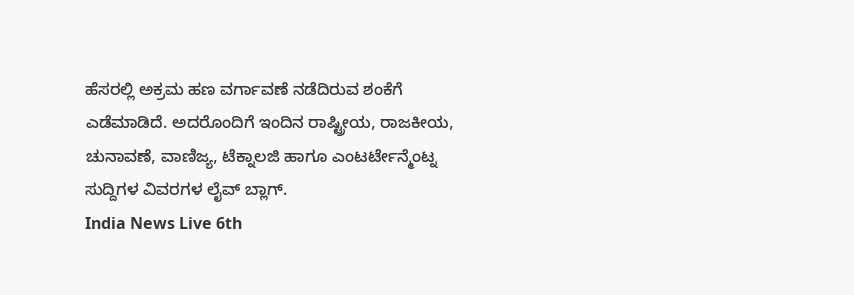ಹೆಸರಲ್ಲಿ ಅಕ್ರಮ ಹಣ ವರ್ಗಾವಣೆ ನಡೆದಿರುವ ಶಂಕೆಗೆ ಎಡೆಮಾಡಿದೆ. ಅದರೊಂದಿಗೆ ಇಂದಿನ ರಾಷ್ಟ್ರೀಯ, ರಾಜಕೀಯ, ಚುನಾವಣೆ, ವಾಣಿಜ್ಯ, ಟೆಕ್ನಾಲಜಿ ಹಾಗೂ ಎಂಟರ್ಟೇನ್ಮೆಂಟ್ನ ಸುದ್ದಿಗಳ ವಿವರಗಳ ಲೈವ್ ಬ್ಲಾಗ್.
India News Live 6th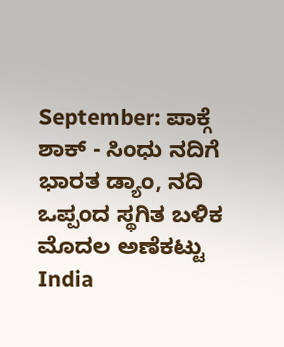September: ಪಾಕ್ಗೆ ಶಾಕ್ - ಸಿಂಧು ನದಿಗೆ ಭಾರತ ಡ್ಯಾಂ, ನದಿ ಒಪ್ಪಂದ ಸ್ಥಗಿತ ಬಳಿಕ ಮೊದಲ ಅಣೆಕಟ್ಟು
India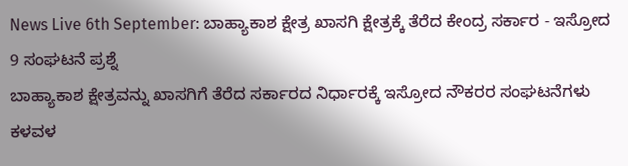News Live 6th September: ಬಾಹ್ಯಾಕಾಶ ಕ್ಷೇತ್ರ ಖಾಸಗಿ ಕ್ಷೇತ್ರಕ್ಕೆ ತೆರೆದ ಕೇಂದ್ರ ಸರ್ಕಾರ - ಇಸ್ರೋದ 9 ಸಂಘಟನೆ ಪ್ರಶ್ನೆ
ಬಾಹ್ಯಾಕಾಶ ಕ್ಷೇತ್ರವನ್ನು ಖಾಸಗಿಗೆ ತೆರೆದ ಸರ್ಕಾರದ ನಿರ್ಧಾರಕ್ಕೆ ಇಸ್ರೋದ ನೌಕರರ ಸಂಘಟನೆಗಳು ಕಳವಳ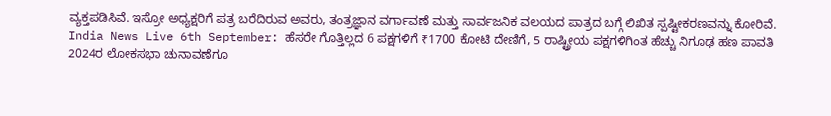ವ್ಯಕ್ತಪಡಿಸಿವೆ. ಇಸ್ರೋ ಅಧ್ಯಕ್ಷರಿಗೆ ಪತ್ರ ಬರೆದಿರುವ ಅವರು, ತಂತ್ರಜ್ಞಾನ ವರ್ಗಾವಣೆ ಮತ್ತು ಸಾರ್ವಜನಿಕ ವಲಯದ ಪಾತ್ರದ ಬಗ್ಗೆ ಲಿಖಿತ ಸ್ಪಷ್ಟೀಕರಣವನ್ನು ಕೋರಿವೆ.
India News Live 6th September: ಹೆಸರೇ ಗೊತ್ತಿಲ್ಲದ 6 ಪಕ್ಷಗಳಿಗೆ ₹1700 ಕೋಟಿ ದೇಣಿಗೆ, 5 ರಾಷ್ಟ್ರೀಯ ಪಕ್ಷಗಳಿಗಿಂತ ಹೆಚ್ಚು ನಿಗೂಢ ಹಣ ಪಾವತಿ
2024ರ ಲೋಕಸಭಾ ಚುನಾವಣೆಗೂ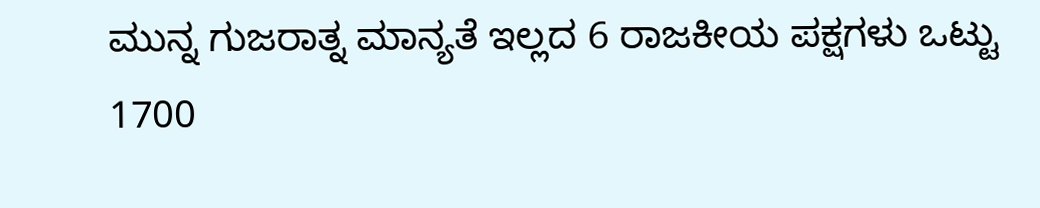ಮುನ್ನ ಗುಜರಾತ್ನ ಮಾನ್ಯತೆ ಇಲ್ಲದ 6 ರಾಜಕೀಯ ಪಕ್ಷಗಳು ಒಟ್ಟು 1700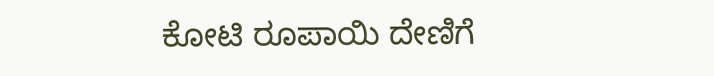ಕೋಟಿ ರೂಪಾಯಿ ದೇಣಿಗೆ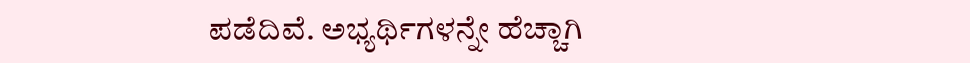ಪಡೆದಿವೆ. ಅಭ್ಯರ್ಥಿಗಳನ್ನೇ ಹೆಚ್ಚಾಗಿ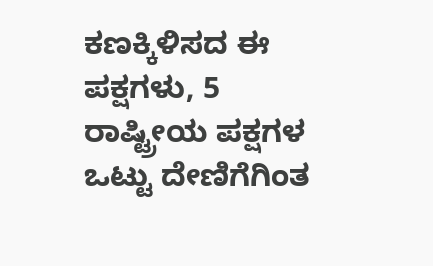ಕಣಕ್ಕಿಳಿಸದ ಈ ಪಕ್ಷಗಳು, 5 ರಾಷ್ಟ್ರೀಯ ಪಕ್ಷಗಳ ಒಟ್ಟು ದೇಣಿಗೆಗಿಂತ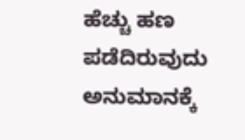ಹೆಚ್ಚು ಹಣ ಪಡೆದಿರುವುದು ಅನುಮಾನಕ್ಕೆ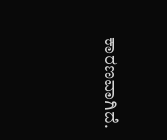ಕಾರಣವಾಗಿದೆ.